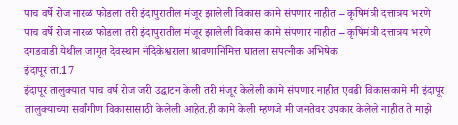पाच वर्षे रोज नारळ फोडला तरी इंदापुरातील मंजूर झालेली विकास कामे संपणार नाहीत – कृषिमंत्री दत्तात्रय भरणे
पाच वर्षे रोज नारळ फोडला तरी इंदापुरातील मंजूर झालेली विकास कामे संपणार नाहीत – कृषिमंत्री दत्तात्रय भरणे
दगडवाडी येथील जागृत देवस्थान नंदिकेश्वराला श्रावणानिमित्त घातला सपत्नीक अभिषेक
इंदापूर ता.17
इंदापूर तालुक्यात पाच वर्ष रोज जरी उद्घाटन केली तरी मंजूर केलेली कामे संपणार नाहीत एवढी विकासकामे मी इंदापूर तालुक्याच्या सर्वांगीण विकासासाठी केलेली आहेत.ही कामे केली म्हणजे मी जनतेवर उपकार केलेले नाहीत ते माझे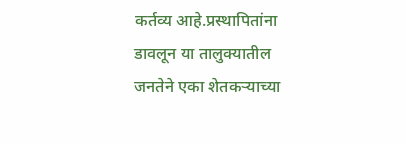कर्तव्य आहे.प्रस्थापितांना डावलून या तालुक्यातील जनतेने एका शेतकऱ्याच्या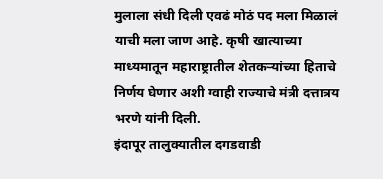मुलाला संधी दिली एवढं मोठं पद मला मिळालं याची मला जाण आहे. कृषी खात्याच्या माध्यमातून महाराष्ट्रातील शेतकऱ्यांच्या हिताचे निर्णय घेणार अशी ग्वाही राज्याचे मंत्री दत्तात्रय भरणे यांनी दिली.
इंदापूर तालुक्यातील दगडवाडी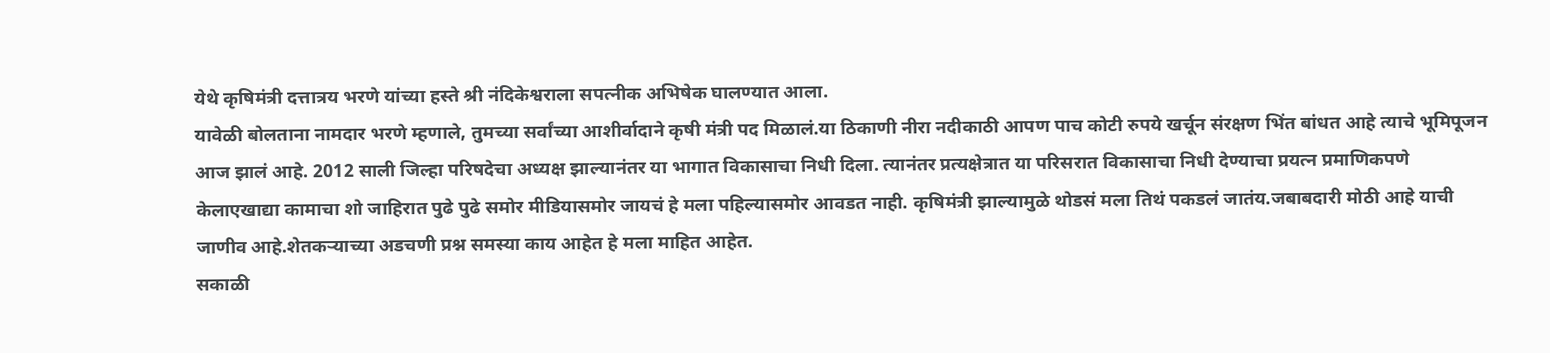येथे कृषिमंत्री दत्तात्रय भरणे यांच्या हस्ते श्री नंदिकेश्वराला सपत्नीक अभिषेक घालण्यात आला.
यावेळी बोलताना नामदार भरणे म्हणाले, तुमच्या सर्वांच्या आशीर्वादाने कृषी मंत्री पद मिळालं.या ठिकाणी नीरा नदीकाठी आपण पाच कोटी रुपये खर्चून संरक्षण भिंत बांधत आहे त्याचे भूमिपूजन आज झालं आहे. 2012 साली जिल्हा परिषदेचा अध्यक्ष झाल्यानंतर या भागात विकासाचा निधी दिला. त्यानंतर प्रत्यक्षेत्रात या परिसरात विकासाचा निधी देण्याचा प्रयत्न प्रमाणिकपणे केलाएखाद्या कामाचा शो जाहिरात पुढे पुढे समोर मीडियासमोर जायचं हे मला पहिल्यासमोर आवडत नाही. कृषिमंत्री झाल्यामुळे थोडसं मला तिथं पकडलं जातंय.जबाबदारी मोठी आहे याची जाणीव आहे.शेतकऱ्याच्या अडचणी प्रश्न समस्या काय आहेत हे मला माहित आहेत.
सकाळी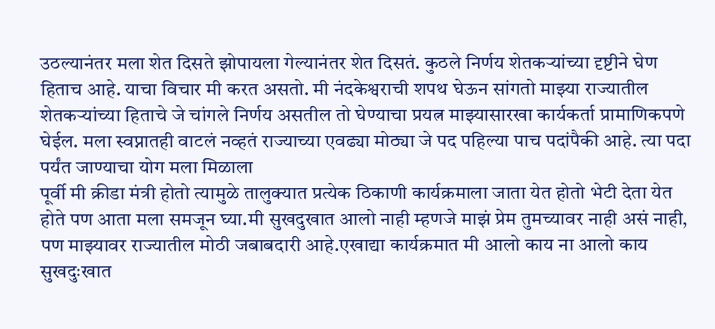उठल्यानंतर मला शेत दिसते झोपायला गेल्यानंतर शेत दिसतं. कुठले निर्णय शेतकऱ्यांच्या दृष्टीने घेण हिताच आहे. याचा विचार मी करत असतो. मी नंदकेश्वराची शपथ घेऊन सांगतो माझ्या राज्यातील शेतकऱ्यांच्या हिताचे जे चांगले निर्णय असतील तो घेण्याचा प्रयत्न माझ्यासारखा कार्यकर्ता प्रामाणिकपणे घेईल. मला स्वप्नातही वाटलं नव्हतं राज्याच्या एवढ्या मोठ्या जे पद पहिल्या पाच पदांपैकी आहे. त्या पदा पर्यंत जाण्याचा योग मला मिळाला
पूर्वी मी क्रीडा मंत्री होतो त्यामुळे तालुक्यात प्रत्येक ठिकाणी कार्यक्रमाला जाता येत होतो भेटी देता येत होते पण आता मला समजून घ्या.मी सुखदुखात आलो नाही म्हणजे माझं प्रेम तुमच्यावर नाही असं नाही, पण माझ्यावर राज्यातील मोठी जबाबदारी आहे.एखाद्या कार्यक्रमात मी आलो काय ना आलो काय सुखदुःखात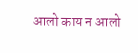आलो काय न आलो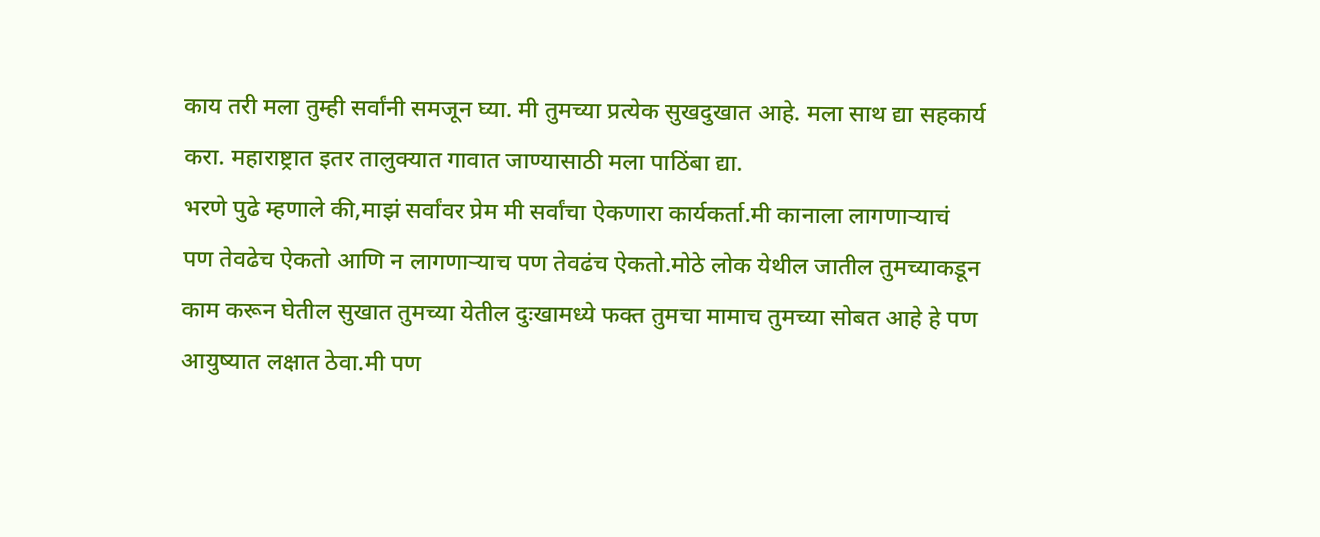काय तरी मला तुम्ही सर्वांनी समजून घ्या. मी तुमच्या प्रत्येक सुखदुखात आहे. मला साथ द्या सहकार्य करा. महाराष्ट्रात इतर तालुक्यात गावात जाण्यासाठी मला पाठिंबा द्या.
भरणे पुढे म्हणाले की,माझं सर्वांवर प्रेम मी सर्वांचा ऐकणारा कार्यकर्ता.मी कानाला लागणाऱ्याचं पण तेवढेच ऐकतो आणि न लागणाऱ्याच पण तेवढंच ऐकतो.मोठे लोक येथील जातील तुमच्याकडून काम करून घेतील सुखात तुमच्या येतील दुःखामध्ये फक्त तुमचा मामाच तुमच्या सोबत आहे हे पण आयुष्यात लक्षात ठेवा.मी पण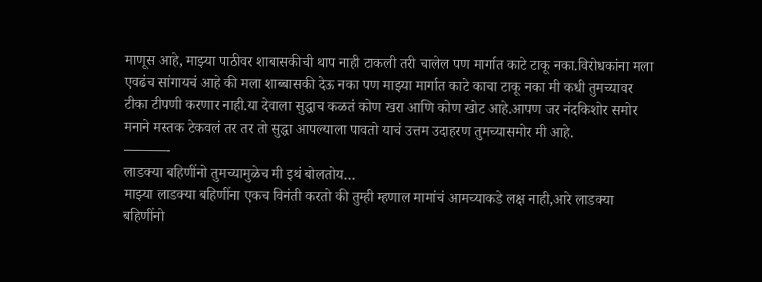माणूस आहे, माझ्या पाठीवर शाबासकीची थाप नाही टाकली तरी चालेल पण मार्गात काटे टाकू नका.विरोधकांना मला एवढंच सांगायचं आहे की मला शाब्बासकी देऊ नका पण माझ्या मार्गात काटे काचा टाकू नका मी कधी तुमच्यावर टीका टीपणी करणार नाही.या देवाला सुद्धाच कळतं कोण खरा आणि कोण खोट आहे.आपण जर नंदकिशोर समोर मनाने मस्तक टेकवलं तर तर तो सुद्धा आपल्याला पावतो याचं उत्तम उदाहरण तुमच्यासमोर मी आहे.
———-
लाडक्या बहिणींनो तुमच्यामुळेच मी इथं बोलतोय…
माझ्या लाडक्या बहिणींना एकच विनंती करतो की तुम्ही म्हणाल मामांचं आमच्याकडे लक्ष नाही,आरे लाडक्या बहिणींनो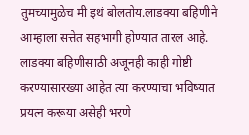तुमच्यामुळेच मी इथं बोलतोय.लाडक्या बहिणीने आम्हाला सत्तेत सहभागी होण्यात तारल आहे. लाडक्या बहिणीसाठी अजूनही काही गोष्टी करण्यासारख्या आहेत त्या करण्याचा भविष्यात प्रयत्न करूया असेही भरणे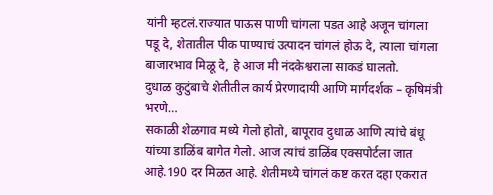यांनी म्हटलं.राज्यात पाऊस पाणी चांगला पडत आहे अजून चांगला पडू दे, शेतातील पीक पाण्याचं उत्पादन चांगलं होऊ दे, त्याला चांगला बाजारभाव मिळू दे, हे आज मी नंदकेश्वराला साकडं घालतो.
दुधाळ कुटुंबाचे शेतीतील कार्य प्रेरणादायी आणि मार्गदर्शक – कृषिमंत्री भरणे…
सकाळी शेळगाव मध्ये गेलो होतो, बापूराव दुधाळ आणि त्यांचे बंधू यांच्या डाळिंब बागेत गेलो. आज त्यांचं डाळिंब एक्सपोर्टला जात आहे.190 दर मिळत आहे. शेतीमध्ये चांगलं कष्ट करत दहा एकरात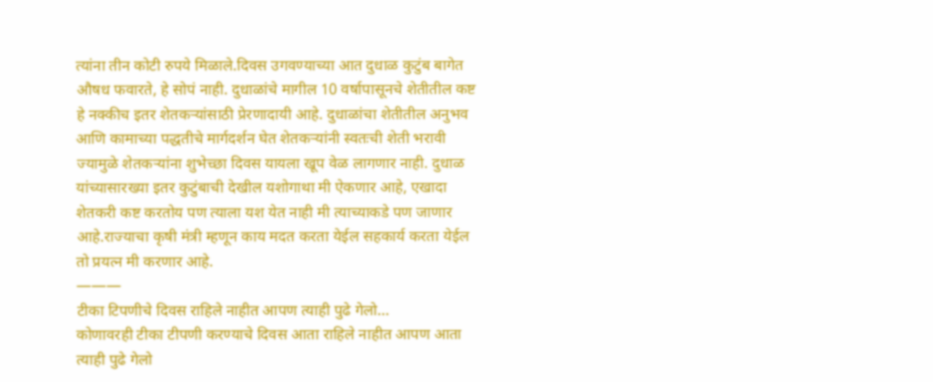त्यांना तीन कोटी रुपये मिळाले.दिवस उगवण्याच्या आत दुधाळ कुटुंब बागेत औषध फवारते, हे सोपं नाही. दुधाळांचे मागील 10 वर्षापासूनचे शेतीतील कष्ट हे नक्कीच इतर शेतकऱ्यांसाठी प्रेरणादायी आहे. दुधाळांचा शेतीतील अनुभव आणि कामाच्या पद्धतीचे मार्गदर्शन घेत शेतकऱ्यांनी स्वतःची शेती भरावी ज्यामुळे शेतकऱ्यांना शुभेच्छा दिवस यायला खूप वेळ लागणार नाही. दुधाळ यांच्यासारख्या इतर कुटुंबाची देखील यशोगाथा मी ऐकणार आहे, एखादा शेतकरी कष्ट करतोय पण त्याला यश येत नाही मी त्याच्याकडे पण जाणार आहे.राज्याचा कृषी मंत्री म्हणून काय मदत करता येईल सहकार्य करता येईल तो प्रयत्न मी करणार आहे.
———
टीका टिपणीचे दिवस राहिले नाहीत आपण त्याही पुढे गेलो…
कोणावरही टीका टीपणी करण्याचे दिवस आता राहिले नाहीत आपण आता त्याही पुढे गेलो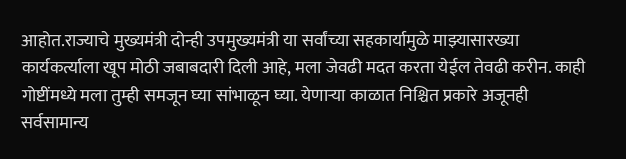आहोत.राज्याचे मुख्यमंत्री दोन्ही उपमुख्यमंत्री या सर्वांच्या सहकार्यामुळे माझ्यासारख्या कार्यकर्त्याला खूप मोठी जबाबदारी दिली आहे, मला जेवढी मदत करता येईल तेवढी करीन. काही गोष्टींमध्ये मला तुम्ही समजून घ्या सांभाळून घ्या. येणाऱ्या काळात निश्चित प्रकारे अजूनही सर्वसामान्य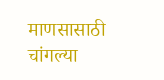माणसासाठी चांगल्या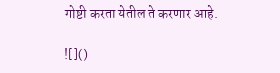गोष्टी करता येतील ते करणार आहे.

![]()